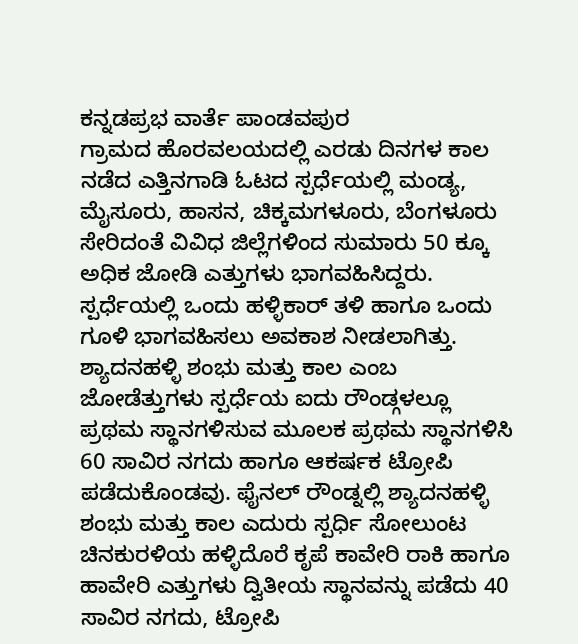ಕನ್ನಡಪ್ರಭ ವಾರ್ತೆ ಪಾಂಡವಪುರ
ಗ್ರಾಮದ ಹೊರವಲಯದಲ್ಲಿ ಎರಡು ದಿನಗಳ ಕಾಲ ನಡೆದ ಎತ್ತಿನಗಾಡಿ ಓಟದ ಸ್ಪರ್ಧೆಯಲ್ಲಿ ಮಂಡ್ಯ, ಮೈಸೂರು, ಹಾಸನ, ಚಿಕ್ಕಮಗಳೂರು, ಬೆಂಗಳೂರು ಸೇರಿದಂತೆ ವಿವಿಧ ಜಿಲ್ಲೆಗಳಿಂದ ಸುಮಾರು 50 ಕ್ಕೂ ಅಧಿಕ ಜೋಡಿ ಎತ್ತುಗಳು ಭಾಗವಹಿಸಿದ್ದರು. ಸ್ಪರ್ಧೆಯಲ್ಲಿ ಒಂದು ಹಳ್ಳಿಕಾರ್ ತಳಿ ಹಾಗೂ ಒಂದು ಗೂಳಿ ಭಾಗವಹಿಸಲು ಅವಕಾಶ ನೀಡಲಾಗಿತ್ತು.
ಶ್ಯಾದನಹಳ್ಳಿ ಶಂಭು ಮತ್ತು ಕಾಲ ಎಂಬ ಜೋಡೆತ್ತುಗಳು ಸ್ಪರ್ಧೆಯ ಐದು ರೌಂಡ್ಗಳಲ್ಲೂ ಪ್ರಥಮ ಸ್ಥಾನಗಳಿಸುವ ಮೂಲಕ ಪ್ರಥಮ ಸ್ಥಾನಗಳಿಸಿ 60 ಸಾವಿರ ನಗದು ಹಾಗೂ ಆಕರ್ಷಕ ಟ್ರೋಪಿ ಪಡೆದುಕೊಂಡವು. ಫೈನಲ್ ರೌಂಡ್ನಲ್ಲಿ ಶ್ಯಾದನಹಳ್ಳಿ ಶಂಭು ಮತ್ತು ಕಾಲ ಎದುರು ಸ್ಪರ್ಧಿ ಸೋಲುಂಟ ಚಿನಕುರಳಿಯ ಹಳ್ಳಿದೊರೆ ಕೃಪೆ ಕಾವೇರಿ ರಾಕಿ ಹಾಗೂ ಹಾವೇರಿ ಎತ್ತುಗಳು ದ್ವಿತೀಯ ಸ್ಥಾನವನ್ನು ಪಡೆದು 40 ಸಾವಿರ ನಗದು, ಟ್ರೋಪಿ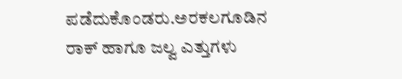ಪಡೆದುಕೊಂಡರು.ಅರಕಲಗೂಡಿನ ರಾಕ್ ಹಾಗೂ ಜಲ್ವ ಎತ್ತುಗಳು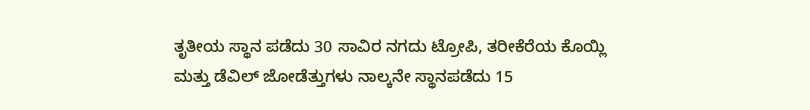ತೃತೀಯ ಸ್ಥಾನ ಪಡೆದು 30 ಸಾವಿರ ನಗದು ಟ್ರೋಪಿ, ತರೀಕೆರೆಯ ಕೊಯ್ಲಿ ಮತ್ತು ಡೆವಿಲ್ ಜೋಡೆತ್ತುಗಳು ನಾಲ್ಕನೇ ಸ್ಥಾನಪಡೆದು 15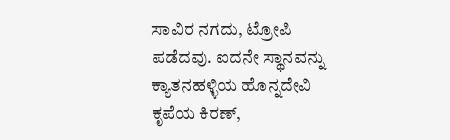ಸಾವಿರ ನಗದು, ಟ್ರೋಪಿ ಪಡೆದವು. ಐದನೇ ಸ್ಥಾನವನ್ನು ಕ್ಯಾತನಹಳ್ಳಿಯ ಹೊನ್ನದೇವಿ ಕೃಪೆಯ ಕಿರಣ್,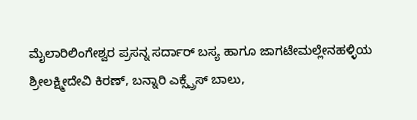ಮೈಲಾರಿಲಿಂಗೇಶ್ವರ ಪ್ರಸನ್ನ ಸರ್ದಾರ್ ಬಸ್ಯ ಹಾಗೂ ಜಾಗಟೇಮಲ್ಲೇನಹಳ್ಳಿಯ ಶ್ರೀಲಕ್ಷ್ಮೀದೇವಿ ಕಿರಣ್, ಬನ್ನಾರಿ ಎಕ್ಸ್ಪ್ರೆಸ್ ಬಾಲು,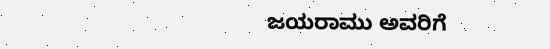ಜಯರಾಮು ಅವರಿಗೆ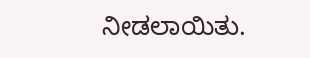ನೀಡಲಾಯಿತು.